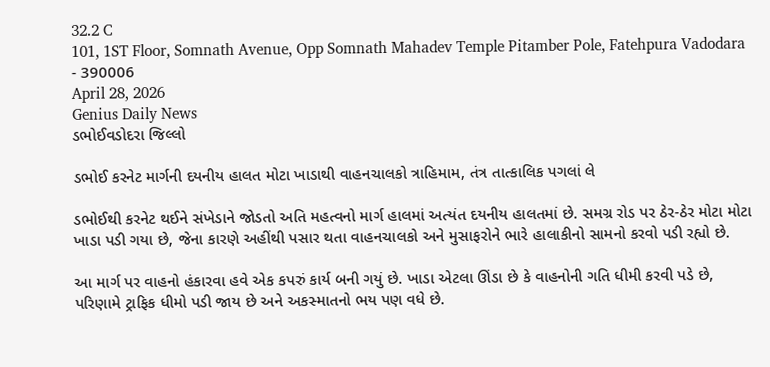32.2 C
101, 1ST Floor, Somnath Avenue, Opp Somnath Mahadev Temple Pitamber Pole, Fatehpura Vadodara - 390006
April 28, 2026
Genius Daily News
ડભોઈવડોદરા જિલ્લો

ડભોઈ કરનેટ માર્ગની દયનીય હાલત મોટા ખાડાથી વાહનચાલકો ત્રાહિમામ, તંત્ર તાત્કાલિક પગલાં લે

ડભોઈથી કરનેટ થઈને સંખેડાને જોડતો અતિ મહત્વનો માર્ગ હાલમાં અત્યંત દયનીય હાલતમાં છે. સમગ્ર રોડ પર ઠેર-ઠેર મોટા મોટા ખાડા પડી ગયા છે, જેના કારણે અહીંથી પસાર થતા વાહનચાલકો અને મુસાફરોને ભારે હાલાકીનો સામનો કરવો પડી રહ્યો છે.

આ માર્ગ પર વાહનો હંકારવા હવે એક કપરું કાર્ય બની ગયું છે. ખાડા એટલા ઊંડા છે કે વાહનોની ગતિ ધીમી કરવી પડે છે, પરિણામે ટ્રાફિક ધીમો પડી જાય છે અને અકસ્માતનો ભય પણ વધે છે.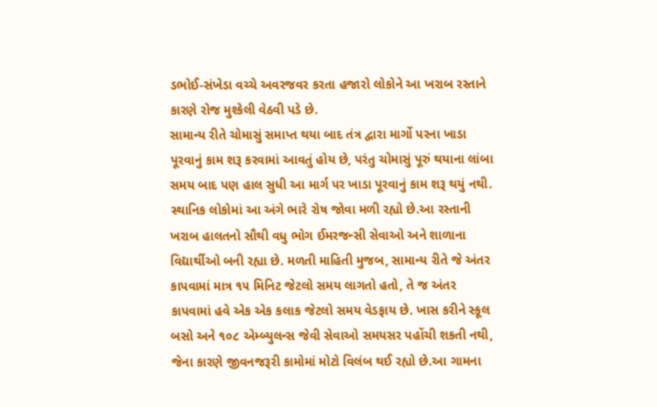ડભોઈ-સંખેડા વચ્ચે અવરજવર કરતા હજારો લોકોને આ ખરાબ રસ્તાને કારણે રોજ મુશ્કેલી વેઠવી પડે છે.
સામાન્ય રીતે ચોમાસું સમાપ્ત થયા બાદ તંત્ર દ્વારા માર્ગો પરના ખાડા પૂરવાનું કામ શરૂ કરવામાં આવતું હોય છે, પરંતુ ચોમાસું પૂરું થયાના લાંબા સમય બાદ પણ હાલ સુધી આ માર્ગ પર ખાડા પૂરવાનું કામ શરૂ થયું નથી. સ્થાનિક લોકોમાં આ અંગે ભારે રોષ જોવા મળી રહ્યો છે.આ રસ્તાની ખરાબ હાલતનો સૌથી વધુ ભોગ ઈમરજન્સી સેવાઓ અને શાળાના વિદ્યાર્થીઓ બની રહ્યા છે. મળતી માહિતી મુજબ, સામાન્ય રીતે જે અંતર કાપવામાં માત્ર ૧૫ મિનિટ જેટલો સમય લાગતો હતો, તે જ અંતર કાપવામાં હવે એક એક કલાક જેટલો સમય વેડફાય છે. ખાસ કરીને સ્કૂલ બસો અને ૧૦૮ એમ્બ્યુલન્સ જેવી સેવાઓ સમયસર પહોંચી શકતી નથી, જેના કારણે જીવનજરૂરી કામોમાં મોટો વિલંબ થઈ રહ્યો છે.આ ગામના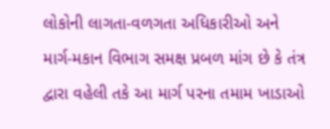લોકોની લાગતા-વળગતા અધિકારીઓ અને માર્ગ-મકાન વિભાગ સમક્ષ પ્રબળ માંગ છે કે તંત્ર દ્વારા વહેલી તકે આ માર્ગ પરના તમામ ખાડાઓ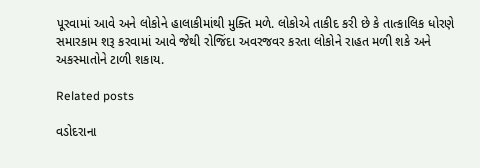પૂરવામાં આવે અને લોકોને હાલાકીમાંથી મુક્તિ મળે. લોકોએ તાકીદ કરી છે કે તાત્કાલિક ધોરણે સમારકામ શરૂ કરવામાં આવે જેથી રોજિંદા અવરજવર કરતા લોકોને રાહત મળી શકે અને અકસ્માતોને ટાળી શકાય.

Related posts

વડોદરાના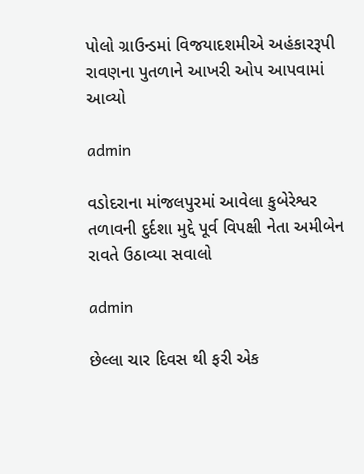પોલો ગ્રાઉન્ડમાં વિજયાદશમીએ અહંકારરૂપી રાવણના પુતળાને આખરી ઓપ આપવામાં આવ્યો

admin

વડોદરાના માંજલપુરમાં આવેલા કુબેરેશ્વર તળાવની દુર્દશા મુદ્દે પૂર્વ વિપક્ષી નેતા અમીબેન રાવતે ઉઠાવ્યા સવાલો

admin

છેલ્લા ચાર દિવસ થી ફરી એક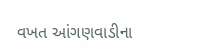વખત આંગણવાડીના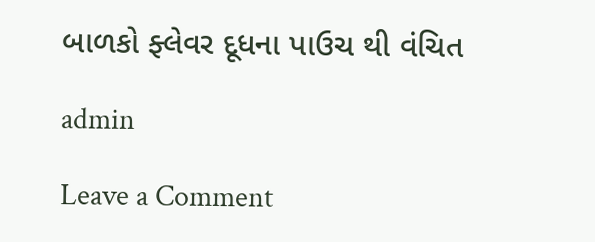બાળકો ફ્લેવર દૂધના પાઉચ થી વંચિત

admin

Leave a Comment